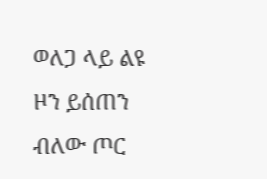ወለጋ ላይ ልዩ ዞን ይሰጠን ብለው ጦር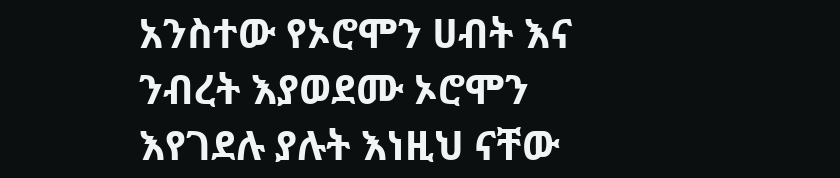አንስተው የኦሮሞን ሀብት እና ንብረት እያወደሙ ኦሮሞን እየገደሉ ያሉት እነዚህ ናቸው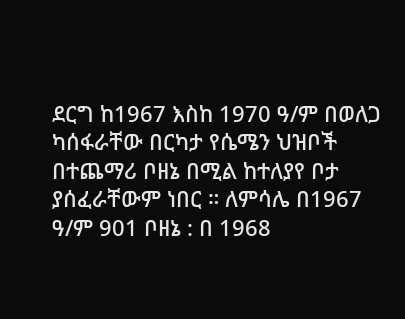ደርግ ከ1967 እስከ 1970 ዓ/ም በወለጋ ካሰፋራቸው በርካታ የሴሜን ህዝቦች በተጨማሪ ቦዘኔ በሚል ከተለያየ ቦታ ያሰፈራቸውም ነበር ። ለምሳሌ በ1967 ዓ/ም 901 ቦዘኔ : በ 1968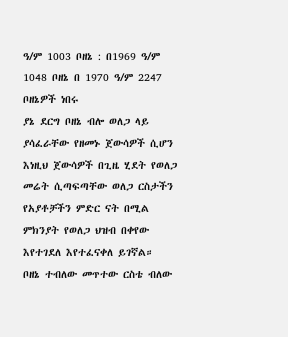ዓ/ም 1003 ቦዘኔ : በ1969 ዓ/ም 1048 ቦዘኔ በ 1970 ዓ/ም 2247 ቦዘኔዎች ነበሩ
ያኔ ደርግ ቦዘኔ ብሎ ወለጋ ላይ ያሳፈራቸው የዘመኑ ጀውሳዎች ሲሆን እነዚህ ጀውሳዎች በጊዜ ሂደት የወለጋ መሬት ሲጣፍጣቸው ወለጋ ርስታችን የአያቶቻችን ምድር ናት በሚል ምክንያት የወለጋ ህዝብ በቀየው እየተገደለ እየተፈናቀለ ይገኛል።
ቦዘኔ ተብለው መጥተው ርስቴ ብለው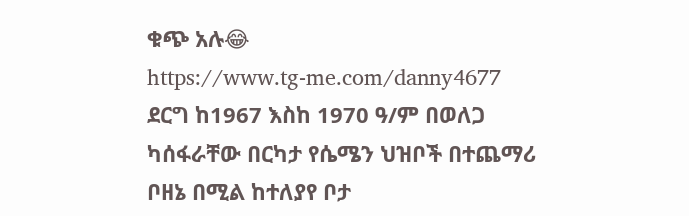ቁጭ አሉ😂
https://www.tg-me.com/danny4677
ደርግ ከ1967 እስከ 1970 ዓ/ም በወለጋ ካሰፋራቸው በርካታ የሴሜን ህዝቦች በተጨማሪ ቦዘኔ በሚል ከተለያየ ቦታ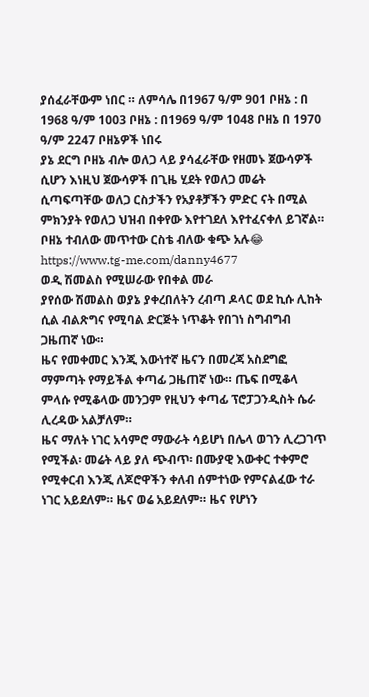ያሰፈራቸውም ነበር ። ለምሳሌ በ1967 ዓ/ም 901 ቦዘኔ : በ 1968 ዓ/ም 1003 ቦዘኔ : በ1969 ዓ/ም 1048 ቦዘኔ በ 1970 ዓ/ም 2247 ቦዘኔዎች ነበሩ
ያኔ ደርግ ቦዘኔ ብሎ ወለጋ ላይ ያሳፈራቸው የዘመኑ ጀውሳዎች ሲሆን እነዚህ ጀውሳዎች በጊዜ ሂደት የወለጋ መሬት ሲጣፍጣቸው ወለጋ ርስታችን የአያቶቻችን ምድር ናት በሚል ምክንያት የወለጋ ህዝብ በቀየው እየተገደለ እየተፈናቀለ ይገኛል።
ቦዘኔ ተብለው መጥተው ርስቴ ብለው ቁጭ አሉ😂
https://www.tg-me.com/danny4677
ወዲ ሽመልስ የሚሠራው የበቀል መራ
ያየሰው ሽመልስ ወያኔ ያቀረበለትን ረብጣ ዶላር ወደ ኪሱ ሊከት ሲል ብልጽግና የሚባል ድርጅት ነጥቆት የበገነ ስግብግብ ጋዜጠኛ ነው።
ዜና የመቀመር እንጂ እውነተኛ ዜናን በመረጃ አስደግፎ ማምጣት የማይችል ቀጣፊ ጋዜጠኛ ነው። ጤፍ በሚቆላ ምላሱ የሚቆላው መንጋም የዚህን ቀጣፊ ፕሮፓጋንዲስት ሴራ ሊረዳው አልቻለም።
ዜና ማለት ነገር አሳምሮ ማውራት ሳይሆነ በሌላ ወገን ሊረጋገጥ የሚችል፡ መሬት ላይ ያለ ጭብጥ፡ በሙያዊ እውቀር ተቀምሮ የሚቀርብ እንጂ ለጆሮዋችን ቀለብ ሰምተነው የምናልፈው ተራ ነገር አይደለም። ዜና ወሬ አይደለም። ዜና የሆነን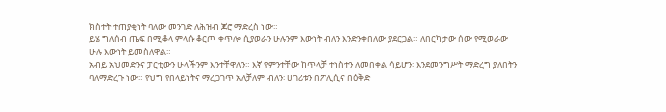ክስተት ተጠያቂነት ባለው መንገድ ለሕዝብ ጆሮ ማድረስ ነው።
ይሄ ግለሰብ ጤፍ በሚቆላ ምላሱ ቆርጦ ቀጥሎ ሲያወራን ሁሉንም እውነት ብለን እንድንቀበለው ያደርጋል። ለበርካታው ሰው የሚወራው ሁሉ እውነት ይመስለዋል።
አብይ አህመድንና ፓርቲውን ሁላችንም እንተቸዋለን። እኛ የምንተቸው ከጥላቻ ተነስተን ለመበቀል ሳይሆን፡ እንደመንግሥት ማድረግ ያለበትን ባለማድረጉ ነው። የህግ የበላይነትና ማረጋገጥ አለቻለም ብለን፡ ሀገሪቱን በፖሊሲና በዕቅድ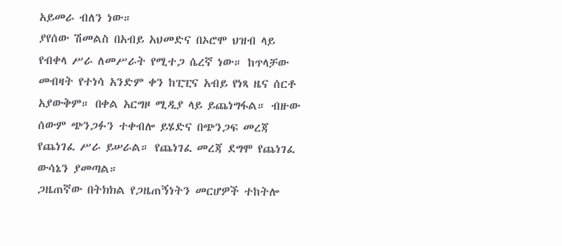አይመራ ብለን ነው።
ያየሰው ሽመልስ በአብይ አህመድና በኦሮሞ ህዝብ ላይ የብቀላ ሥራ ለመሥራት የሚተጋ ሴረኛ ነው። ከጥላቻው መብዛት የተነሳ አንድም ቀን ከፒፒና አብይ የነጻ ዜና ሰርቶ አያውቅም። በቀል አርግዞ ሚዲያ ላይ ይጨነግፋል። ብዙው ሰውም ጭንጋፉን ተቀብሎ ይሄድና በጭንጋፍ መረጃ የጨነገፈ ሥራ ይሠራል። የጨነገፈ መረጃ ደግሞ የጨነገፈ ውሳኔን ያመጣል።
ጋዜጠኛው በትክክል የጋዜጠኝነትን መርሆዎች ተከትሎ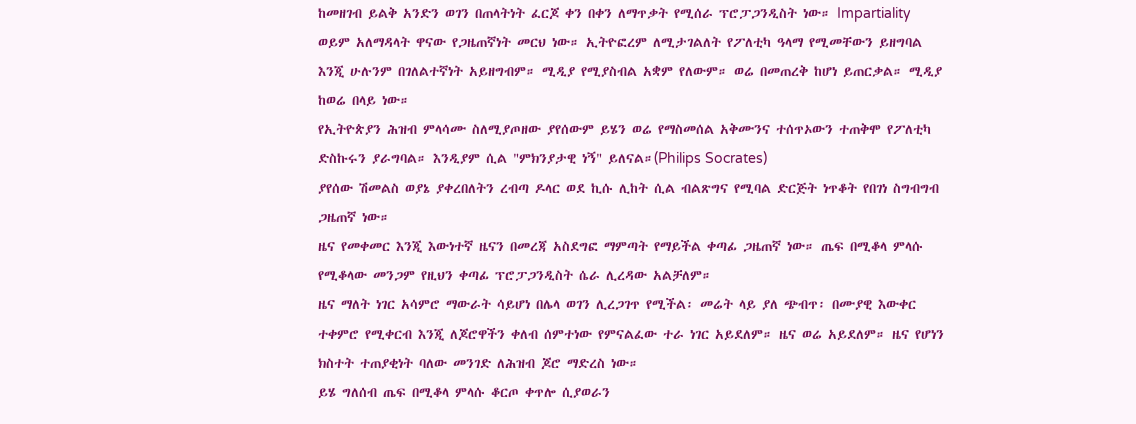ከመዘገብ ይልቅ አንድን ወገን በጠላትነት ፈርጆ ቀን በቀን ለማጥቃት የሚሰራ ፕሮፓጋንዲስት ነው። Impartiality ወይም አለማዳላት ዋናው የጋዜጠኛነት መርህ ነው። ኢትዮፎረም ለሚታገልለት የፖለቲካ ዓላማ የሚመቸውን ይዘግባል እንጂ ሁሉንም በገለልተኛነት አይዘግብም። ሚዲያ የሚያስብል አቋም የለውም። ወሬ በመጠረቅ ከሆነ ይጠርቃል። ሚዲያ ከወሬ በላይ ነው።
የኢትዮጵያን ሕዝብ ምላሳሙ ስለሚያጦዘው ያየሰውም ይሄን ወሬ የማስመሰል አቅሙንና ተሰጥኦውን ተጠቅሞ የፖለቲካ ድስኩሩን ያራግባል። እንዲያም ሲል "ምክንያታዊ ነኝ" ይለናል።(Philips Socrates)
ያየሰው ሽመልስ ወያኔ ያቀረበለትን ረብጣ ዶላር ወደ ኪሱ ሊከት ሲል ብልጽግና የሚባል ድርጅት ነጥቆት የበገነ ስግብግብ ጋዜጠኛ ነው።
ዜና የመቀመር እንጂ እውነተኛ ዜናን በመረጃ አስደግፎ ማምጣት የማይችል ቀጣፊ ጋዜጠኛ ነው። ጤፍ በሚቆላ ምላሱ የሚቆላው መንጋም የዚህን ቀጣፊ ፕሮፓጋንዲስት ሴራ ሊረዳው አልቻለም።
ዜና ማለት ነገር አሳምሮ ማውራት ሳይሆነ በሌላ ወገን ሊረጋገጥ የሚችል፡ መሬት ላይ ያለ ጭብጥ፡ በሙያዊ እውቀር ተቀምሮ የሚቀርብ እንጂ ለጆሮዋችን ቀለብ ሰምተነው የምናልፈው ተራ ነገር አይደለም። ዜና ወሬ አይደለም። ዜና የሆነን ክስተት ተጠያቂነት ባለው መንገድ ለሕዝብ ጆሮ ማድረስ ነው።
ይሄ ግለሰብ ጤፍ በሚቆላ ምላሱ ቆርጦ ቀጥሎ ሲያወራን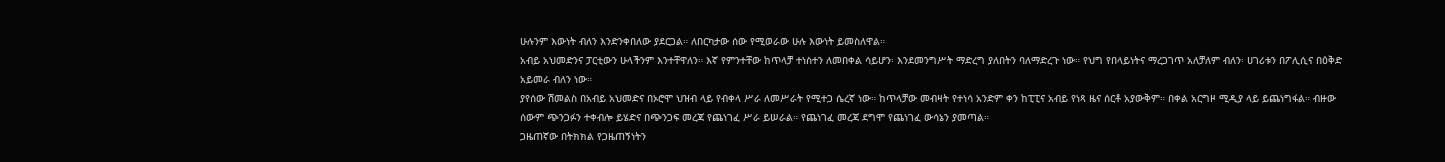ሁሉንም እውነት ብለን እንድንቀበለው ያደርጋል። ለበርካታው ሰው የሚወራው ሁሉ እውነት ይመስለዋል።
አብይ አህመድንና ፓርቲውን ሁላችንም እንተቸዋለን። እኛ የምንተቸው ከጥላቻ ተነስተን ለመበቀል ሳይሆን፡ እንደመንግሥት ማድረግ ያለበትን ባለማድረጉ ነው። የህግ የበላይነትና ማረጋገጥ አለቻለም ብለን፡ ሀገሪቱን በፖሊሲና በዕቅድ አይመራ ብለን ነው።
ያየሰው ሽመልስ በአብይ አህመድና በኦሮሞ ህዝብ ላይ የብቀላ ሥራ ለመሥራት የሚተጋ ሴረኛ ነው። ከጥላቻው መብዛት የተነሳ አንድም ቀን ከፒፒና አብይ የነጻ ዜና ሰርቶ አያውቅም። በቀል አርግዞ ሚዲያ ላይ ይጨነግፋል። ብዙው ሰውም ጭንጋፉን ተቀብሎ ይሄድና በጭንጋፍ መረጃ የጨነገፈ ሥራ ይሠራል። የጨነገፈ መረጃ ደግሞ የጨነገፈ ውሳኔን ያመጣል።
ጋዜጠኛው በትክክል የጋዜጠኝነትን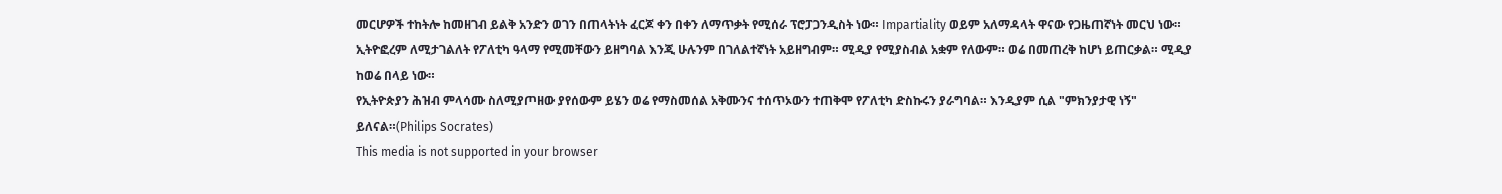መርሆዎች ተከትሎ ከመዘገብ ይልቅ አንድን ወገን በጠላትነት ፈርጆ ቀን በቀን ለማጥቃት የሚሰራ ፕሮፓጋንዲስት ነው። Impartiality ወይም አለማዳላት ዋናው የጋዜጠኛነት መርህ ነው። ኢትዮፎረም ለሚታገልለት የፖለቲካ ዓላማ የሚመቸውን ይዘግባል እንጂ ሁሉንም በገለልተኛነት አይዘግብም። ሚዲያ የሚያስብል አቋም የለውም። ወሬ በመጠረቅ ከሆነ ይጠርቃል። ሚዲያ ከወሬ በላይ ነው።
የኢትዮጵያን ሕዝብ ምላሳሙ ስለሚያጦዘው ያየሰውም ይሄን ወሬ የማስመሰል አቅሙንና ተሰጥኦውን ተጠቅሞ የፖለቲካ ድስኩሩን ያራግባል። እንዲያም ሲል "ምክንያታዊ ነኝ" ይለናል።(Philips Socrates)
This media is not supported in your browser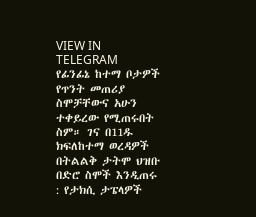VIEW IN TELEGRAM
የፊንፊኔ ከተማ ቦታዎች የጥንት መጠሪያ ስሞቻቸውና አሁን ተቀይረው የሚጠሩበት ስም። ገና በ11ዱ ክፍለከተማ ወረዳዎች በትልልቅ ታትሞ ህዝቡ በድሮ ስሞች እንዲጠሩ : የታክሲ ታፔላዎች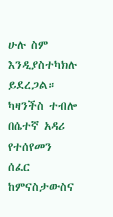ሁሉ ስም እንዲያስተካክሉ ይደረጋል። ካዛንችስ ተብሎ በሴተኛ አዳሪ የተሰየመን ሰፈር ከምናስታውስና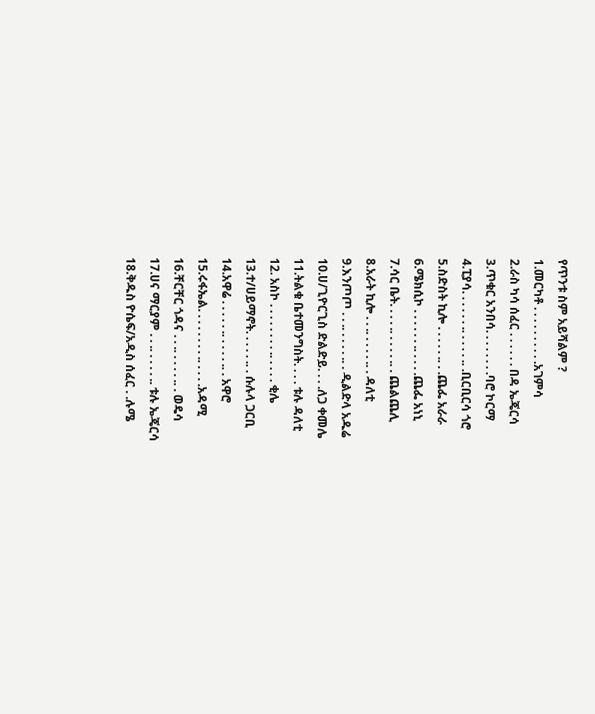የጥንቱ ስም አይሻልም ?
1.መርካቶ . . . . . . . . . .አገምሳ
2.ራስ ካሳ ሰፈር . . . . . . በዳ ኤጄርሳ
3.ጥቁር አንበሳ. . . . . . . .ባሮ ኮርማ
4.ፒያሳ. . . . . . .. . . . . .. .ቢርቢርሳ ጎሮ
5.ስድስት ኪሎ . . . . . .. . .ጨፌ አራራ
6.ሜክሲኮ . . . . . . .. . . . .ጨፌ አነኒ
7.ሳር ቤት. . . . .. . . . . .. . ጨልጨሊ
8.አራት ኪሎ . . .. . . . . .. . ዳለቲ
9.እንጦጦ . . .. . . . . .. . ዲልድላ አዱሬ
10.ሀ/ጊዮርጊስ ድልድይ. . . .ለጋ ቀመሌ
11.ትልቁ ቤተመንግስት. . . . ቱሉ ዳለቲ
12. አስኮ . . . . . . . . .. . . . . ቂሌ
13.ተ/ሀይማኖት. . . . . .. . ሱሉላ ጋርቢ
14.አዋሬ . . . . . .. . . . . .. . አዋሮ
15.ሩፋኤል. . . . . . . . .. . . . .አዳሚ
16.ቸርቸር ጎዳና . . .. . . . . .. . ወዴሳ
17.ሀና ማርያም . . .. . . . . .. ቱሉ ኤጄርሳ
18.ቅዱስ ዮሴፍ/አዲስ ሰፈር . .ሉሜ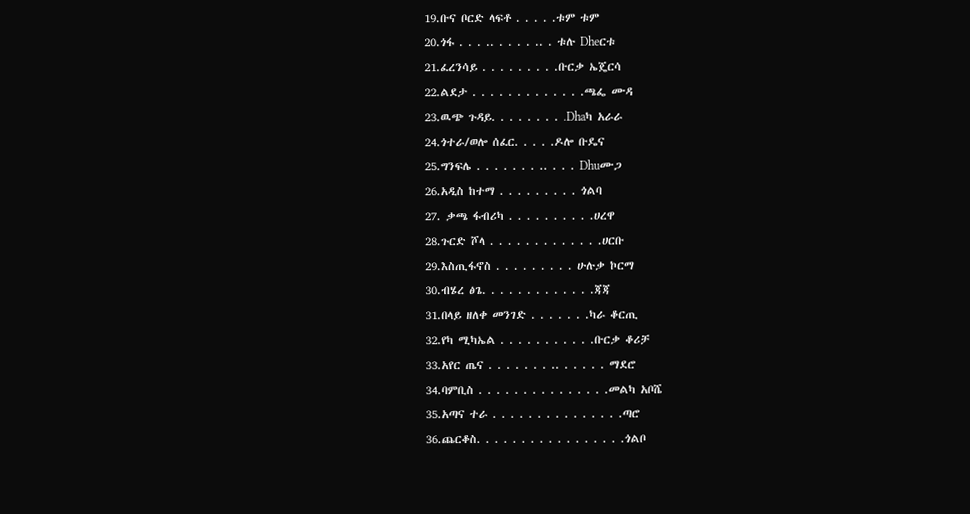19.ቡና ቦርድ ላፍቶ . . . . .ቱም ቱም
20.ጎፋ . . . .. . . . . .. . ቱሉ Dheርቱ
21.ፈረንሳይ . . . . . . . . .ቡርቃ ኤጄርሳ
22.ልደታ . . . . . . . . . . . . .ጫፌ ሙዳ
23.ዉጭ ጉዳይ. . . . . . . . .Dhaካ አራራ
24.ጎተራ/ወሎ ሰፈር. . . . .ዶሎ ቡዴና
25.ግንፍሌ . . . . . . . .. . . . Dhuሙጋ
26.አዲስ ከተማ . . . . . . . . . ጎልባ
27. ቃጫ ፋብሪካ . . . . . . . . . .ሀረዋ
28.ጉርድ ሾላ . . . . . . . . . . . . .ሀርቡ
29.እስጢፋኖስ . . . . . . . . . ሁሉቃ ኮርማ
30.ብሄረ ፅጌ. . . . . . . . . . . . .ጃጃ
31.በላይ ዘለቀ መንገድ . . . . . . .ካራ ቆርጢ
32.የካ ሚካኤል . . . . . . . . . . .ቡርቃ ቆሪቻ
33.አየር ጤና . . . . . . . .. . . . . . ማደሮ
34.ባምቢስ . . . . . . . . . . . . . . .መልካ አቦሼ
35.አጣና ተራ . . . . . . . . . . . . . . .ጣሮ
36.ጨርቆስ. . . . . . . . . . . . . . . . .ጎልቦ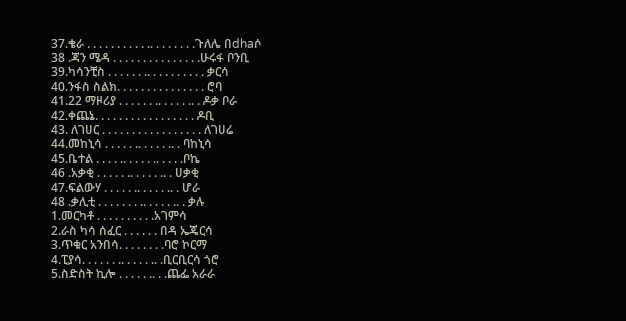37.ቄራ . . . . . . . . . . .. . . . . . . .ጉለሌ በdhaሶ
38 .ጃን ሜዳ . . . . . . . . . . . . . . .ሁሩፋ ቦንቢ
39.ካሳንቺስ . . . . . . .. . . . . . . . . . ቃርሳ
40.ንፋስ ስልክ. . . . . . . . . . . . . . . ሮባ
41.22 ማዞሪያ . . . . . . .. . . . . .. . ዶቃ ቦራ
42.ቀጨኔ. . . . . . . . . . . . . . . . . ዶቢ
43. ለገሀር . . . . . . . . . . . . . . . . . ለገሀሬ
44.መከኒሳ . . . . . .. . . . . .. . ባከኒሳ
45.ቤተል . . . . .. . . . . .. . . . .ቦኬ
46 .አቃቂ . . . . . .. . . . . .. . ሀቃቂ
47.ፍልውሃ . . . . . .. . . . . .. . ሆራ
48 .ቃሊቲ . . . . . . . .. . . . . .. . ቃሉ
1.መርካቶ . . . . . . . . . .አገምሳ
2.ራስ ካሳ ሰፈር . . . . . . በዳ ኤጄርሳ
3.ጥቁር አንበሳ. . . . . . . .ባሮ ኮርማ
4.ፒያሳ. . . . . . .. . . . . .. .ቢርቢርሳ ጎሮ
5.ስድስት ኪሎ . . . . . .. . .ጨፌ አራራ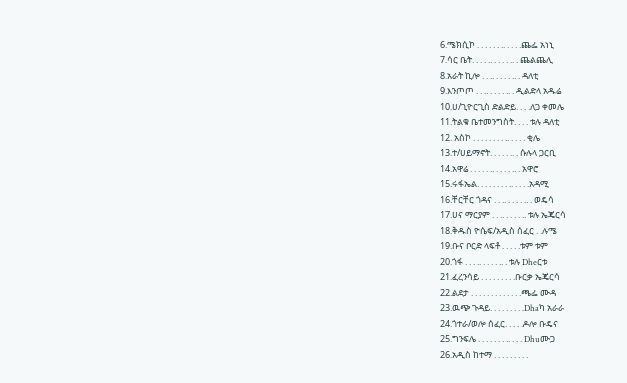6.ሜክሲኮ . . . . . . .. . . . .ጨፌ አነኒ
7.ሳር ቤት. . . . .. . . . . .. . ጨልጨሊ
8.አራት ኪሎ . . .. . . . . .. . ዳለቲ
9.እንጦጦ . . .. . . . . .. . ዲልድላ አዱሬ
10.ሀ/ጊዮርጊስ ድልድይ. . . .ለጋ ቀመሌ
11.ትልቁ ቤተመንግስት. . . . ቱሉ ዳለቲ
12. አስኮ . . . . . . . . .. . . . . ቂሌ
13.ተ/ሀይማኖት. . . . . .. . ሱሉላ ጋርቢ
14.አዋሬ . . . . . .. . . . . .. . አዋሮ
15.ሩፋኤል. . . . . . . . .. . . . .አዳሚ
16.ቸርቸር ጎዳና . . .. . . . . .. . ወዴሳ
17.ሀና ማርያም . . .. . . . . .. ቱሉ ኤጄርሳ
18.ቅዱስ ዮሴፍ/አዲስ ሰፈር . .ሉሜ
19.ቡና ቦርድ ላፍቶ . . . . .ቱም ቱም
20.ጎፋ . . . .. . . . . .. . ቱሉ Dheርቱ
21.ፈረንሳይ . . . . . . . . .ቡርቃ ኤጄርሳ
22.ልደታ . . . . . . . . . . . . .ጫፌ ሙዳ
23.ዉጭ ጉዳይ. . . . . . . . .Dhaካ አራራ
24.ጎተራ/ወሎ ሰፈር. . . . .ዶሎ ቡዴና
25.ግንፍሌ . . . . . . . .. . . . Dhuሙጋ
26.አዲስ ከተማ . . . . . . . . .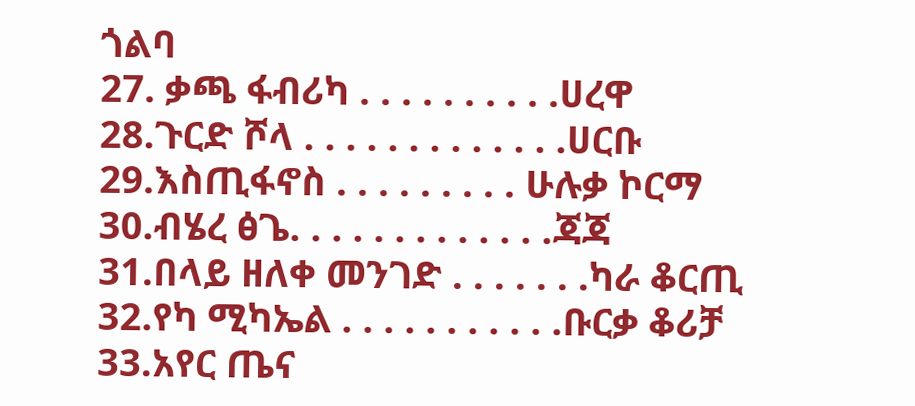ጎልባ
27. ቃጫ ፋብሪካ . . . . . . . . . .ሀረዋ
28.ጉርድ ሾላ . . . . . . . . . . . . .ሀርቡ
29.እስጢፋኖስ . . . . . . . . . ሁሉቃ ኮርማ
30.ብሄረ ፅጌ. . . . . . . . . . . . .ጃጃ
31.በላይ ዘለቀ መንገድ . . . . . . .ካራ ቆርጢ
32.የካ ሚካኤል . . . . . . . . . . .ቡርቃ ቆሪቻ
33.አየር ጤና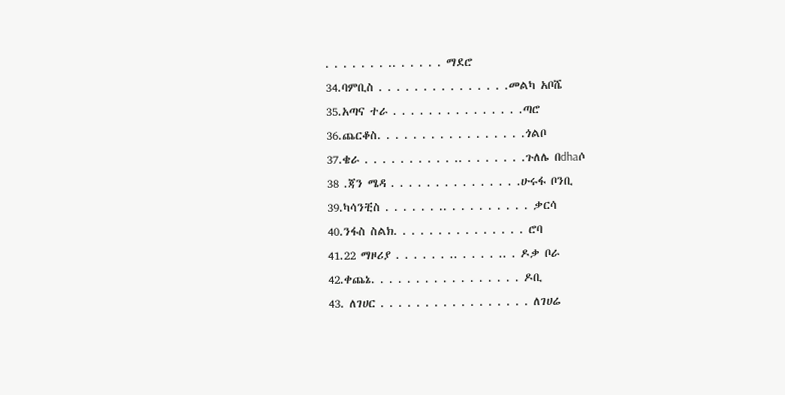. . . . . . . .. . . . . . ማደሮ
34.ባምቢስ . . . . . . . . . . . . . . .መልካ አቦሼ
35.አጣና ተራ . . . . . . . . . . . . . . .ጣሮ
36.ጨርቆስ. . . . . . . . . . . . . . . . .ጎልቦ
37.ቄራ . . . . . . . . . . .. . . . . . . .ጉለሌ በdhaሶ
38 .ጃን ሜዳ . . . . . . . . . . . . . . .ሁሩፋ ቦንቢ
39.ካሳንቺስ . . . . . . .. . . . . . . . . . ቃርሳ
40.ንፋስ ስልክ. . . . . . . . . . . . . . . ሮባ
41.22 ማዞሪያ . . . . . . .. . . . . .. . ዶቃ ቦራ
42.ቀጨኔ. . . . . . . . . . . . . . . . . ዶቢ
43. ለገሀር . . . . . . . . . . . . . . . . . ለገሀሬ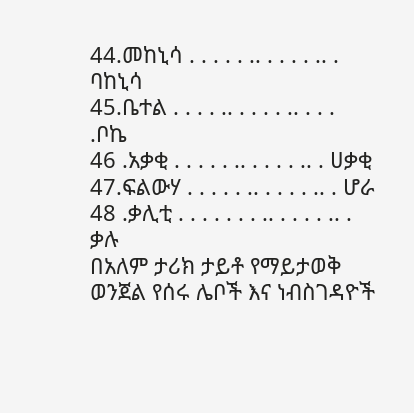44.መከኒሳ . . . . . .. . . . . .. . ባከኒሳ
45.ቤተል . . . . .. . . . . .. . . . .ቦኬ
46 .አቃቂ . . . . . .. . . . . .. . ሀቃቂ
47.ፍልውሃ . . . . . .. . . . . .. . ሆራ
48 .ቃሊቲ . . . . . . . .. . . . . .. . ቃሉ
በአለም ታሪክ ታይቶ የማይታወቅ ወንጀል የሰሩ ሌቦች እና ነብስገዳዮች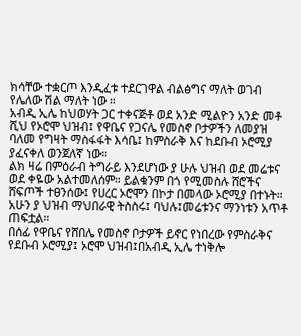ክሳቸው ተቋርጦ እንዲፈቱ ተደርገዋል ብልፅግና ማለት ወገብ የሌለው ሽል ማለት ነው ።
አብዲ ኢሌ ከህወሃት ጋር ተቀናጅቶ ወደ አንድ ሚልዮን አንድ መቶ ሺህ የኦሮሞ ህዝብ፤ የዋቤና የጋናሌ የመስኖ ቦታዎችን ለመያዝ ባለመ የግዛት ማስፋፋት እሳቤ፤ ከምስራቅ እና ከደቡብ ኦሮሚያ ያፈናቀለ ወንጀለኛ ነው።
ልክ ዛሬ በምዕራብ ትግራይ እንደሆነው ያ ሁሉ ህዝብ ወደ መሬቱና ወደ ቀዬው አልተመለሰም። ይልቁንም በጎ የሚመስሉ ሸሮችና ሸፍጦች ተፀንሰው፤ የሀረር ኦሮሞን በኮታ በመላው ኦሮሚያ በተኑት።
አሁን ያ ህዝብ ማህበራዊ ትስስሩ፤ ባህሉ፤መሬቱንና ማንነቱን አጥቶ ጠፍቷል።
በሰፊ የዋቤና የሸበሌ የመስኖ ቦታዎች ይኖር የነበረው የምስራቅና የደቡብ ኦሮሚያ፤ ኦሮሞ ህዝብ፤በአብዲ ኢሌ ተነቅሎ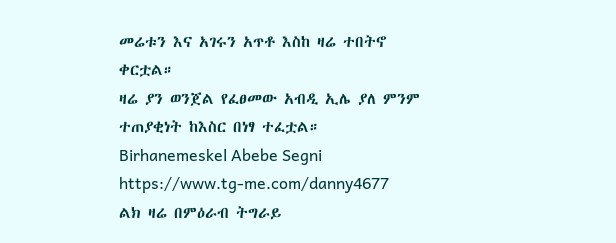መሬቱን እና አገሩን አጥቶ እስከ ዛሬ ተበትኖ ቀርቷል።
ዛሬ ያን ወንጀል የፈፀመው አብዲ ኢሌ ያለ ምንም ተጠያቂነት ከእስር በነፃ ተፈቷል።
Birhanemeskel Abebe Segni
https://www.tg-me.com/danny4677
ልክ ዛሬ በምዕራብ ትግራይ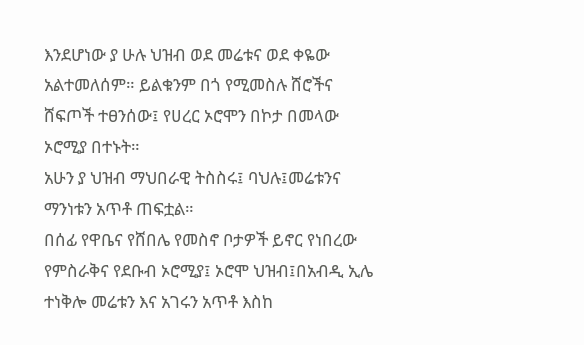እንደሆነው ያ ሁሉ ህዝብ ወደ መሬቱና ወደ ቀዬው አልተመለሰም። ይልቁንም በጎ የሚመስሉ ሸሮችና ሸፍጦች ተፀንሰው፤ የሀረር ኦሮሞን በኮታ በመላው ኦሮሚያ በተኑት።
አሁን ያ ህዝብ ማህበራዊ ትስስሩ፤ ባህሉ፤መሬቱንና ማንነቱን አጥቶ ጠፍቷል።
በሰፊ የዋቤና የሸበሌ የመስኖ ቦታዎች ይኖር የነበረው የምስራቅና የደቡብ ኦሮሚያ፤ ኦሮሞ ህዝብ፤በአብዲ ኢሌ ተነቅሎ መሬቱን እና አገሩን አጥቶ እስከ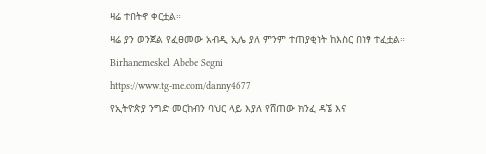ዛሬ ተበትኖ ቀርቷል።
ዛሬ ያን ወንጀል የፈፀመው አብዲ ኢሌ ያለ ምንም ተጠያቂነት ከእስር በነፃ ተፈቷል።
Birhanemeskel Abebe Segni
https://www.tg-me.com/danny4677
የኢትዮጵያ ንግድ መርከብን ባህር ላይ እያለ የሸጠው ክንፈ ዳኜ እና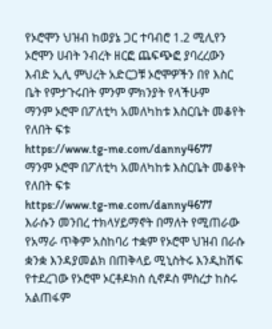የኦሮሞን ህዝብ ከወያኔ ጋር ተባብሮ 1.2 ሚሊየን ኦሮሞን ሀብት ንብረት ዘርፎ ጨፍጭፎ ያባረረውን እብድ ኢሊ ምህረት አድርጋቹ ኦሮሞዎችን በየ እስር ቤት የምታጉሩበት ምንም ምክንያት የላችሁም
ማንም ኦሮሞ በፖለቲካ አመለካከቱ እስርቤት መቆየት የለበት ፍቱ
https://www.tg-me.com/danny4677
ማንም ኦሮሞ በፖለቲካ አመለካከቱ እስርቤት መቆየት የለበት ፍቱ
https://www.tg-me.com/danny4677
እራሱን መንበረ ተክላሃይማኖት በማለት የሚጠራው የአማራ ጥቅም አስከባሪ ተቋም የኦሮሞ ህዝብ በራሱ ቋንቋ እንዳያመልክ በጠቅላይ ሚኒስትሩ እንዲከሽፍ የተደረገው የኦሮሞ ኦርቶዶክስ ሲኖዶስ ምስረታ ከስሩ አልጠፋም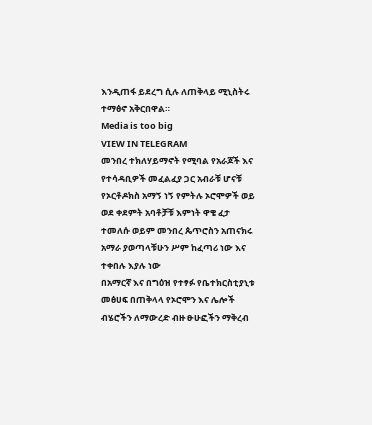እንዲጠፋ ይደረግ ሲሉ ለጠቅላይ ሚኒስትሩ ተማፅኖ አቅርበዋል።
Media is too big
VIEW IN TELEGRAM
መንበረ ተክለሃይማኖት የሚባል የአራጆች እና የተሳዳቢዎች መፈልፈያ ጋር አብራቹ ሆናቹ የኦርቶዶክስ አማኝ ነኝ የምትሉ ኦሮሞዎች ወይ ወደ ቀደምት አባቶቻቹ እምነት ዋቄ ፈታ ተመለሱ ወይም መንበረ ጴጥሮስን አጠናክሩ
አማራ ያወጣላቹሁን ሥም ከፈጣሪ ነው እና ተቀበሉ እያሉ ነው
በአማርኛ እና በግዕዝ የተፃፉ የቤተክርስቲያኒቱ መፅሀፍ በጠቅላላ የኦሮሞን እና ሌሎች ብሄሮችን ለማውረድ ብዙ ፁሁፎችን ማቅረብ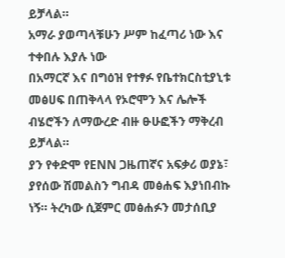ይቻላል።
አማራ ያወጣላቹሁን ሥም ከፈጣሪ ነው እና ተቀበሉ እያሉ ነው
በአማርኛ እና በግዕዝ የተፃፉ የቤተክርስቲያኒቱ መፅሀፍ በጠቅላላ የኦሮሞን እና ሌሎች ብሄሮችን ለማውረድ ብዙ ፁሁፎችን ማቅረብ ይቻላል።
ያን የቀድሞ የENN ጋዜጠኛና አፍቃሪ ወያኔ፣ ያየሰው ሽመልስን ግብዳ መፅሐፍ እያነበብኩ ነኝ። ትረካው ሲጀምር መፅሐፉን መታሰቢያ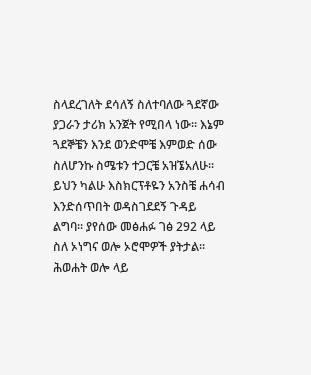ስላደረገለት ደሳለኝ ስለተባለው ጓደኛው ያጋራን ታሪክ አንጀት የሚበላ ነው። እኔም ጓደኞቼን እንደ ወንድሞቼ እምወድ ሰው ስለሆንኩ ስሜቱን ተጋርቼ አዝኜአለሁ።
ይህን ካልሁ እስክርፕቶዬን አንስቼ ሐሳብ እንድሰጥበት ወዳስገደደኝ ጉዳይ ልግባ። ያየሰው መፅሐፉ ገፅ 292 ላይ ስለ ኦነግና ወሎ ኦሮሞዎች ያትታል። ሕወሐት ወሎ ላይ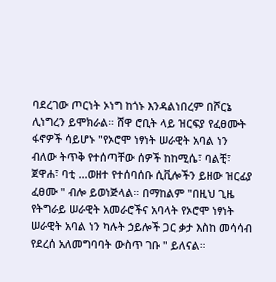ባደረገው ጦርነት ኦነግ ከጎኑ እንዳልነበረም በሾርኔ ሊነግረን ይሞክራል። ሸዋ ሮቢት ላይ ዝርፍያ የፈፀሙት ፋኖዎች ሳይሆኑ "የኦሮሞ ነፃነት ሠራዊት አባል ነን ብለው ትጥቅ የተሰጣቸው ሰዎች ከከሚሴ፣ ባልቺ፣ ጀዋሐ፣ ባቲ ...ወዘተ የተሰባሰቡ ሲቪሎችን ይዘው ዝርፊያ ፈፀሙ " ብሎ ይወነጅላል። በማከልም "በዚህ ጊዜ የትግራይ ሠራዊት አመራሮችና አባላት የኦሮሞ ነፃነት ሠራዊት አባል ነን ካሉት ኃይሎች ጋር ቃታ እስከ መሳሳብ የደረሰ አለመግባባት ውስጥ ገቡ " ይለናል።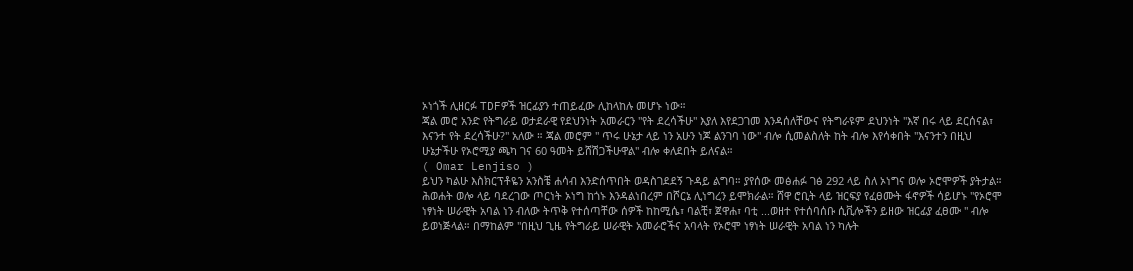ኦነጎች ሊዘርፉ TDFዎች ዝርፊያን ተጠይፈው ሊከላከሉ መሆኑ ነው።
ጃል መሮ አንድ የትግራይ ወታደራዊ የደህንነት አመራርን "የት ደረሳችሁ" እያለ እየደጋገመ እንዳሰለቸውና የትግራዩም ደህንነት "እኛ በሩ ላይ ደርሰናል፣ እናንተ የት ደረሳችሁ?" አለው ። ጃል መሮም " ጥሩ ሁኔታ ላይ ነን አሁን ነጆ ልንገባ ነው" ብሎ ሲመልስለት ከት ብሎ እየሳቀበት "እናንተን በዚህ ሁኔታችሁ የኦሮሚያ ጫካ ገና 60 ዓመት ይሸሽጋችሁዋል" ብሎ ቀለደበት ይለናል።
( Omar Lenjiso )
ይህን ካልሁ እስክርፕቶዬን አንስቼ ሐሳብ እንድሰጥበት ወዳስገደደኝ ጉዳይ ልግባ። ያየሰው መፅሐፉ ገፅ 292 ላይ ስለ ኦነግና ወሎ ኦሮሞዎች ያትታል። ሕወሐት ወሎ ላይ ባደረገው ጦርነት ኦነግ ከጎኑ እንዳልነበረም በሾርኔ ሊነግረን ይሞክራል። ሸዋ ሮቢት ላይ ዝርፍያ የፈፀሙት ፋኖዎች ሳይሆኑ "የኦሮሞ ነፃነት ሠራዊት አባል ነን ብለው ትጥቅ የተሰጣቸው ሰዎች ከከሚሴ፣ ባልቺ፣ ጀዋሐ፣ ባቲ ...ወዘተ የተሰባሰቡ ሲቪሎችን ይዘው ዝርፊያ ፈፀሙ " ብሎ ይወነጅላል። በማከልም "በዚህ ጊዜ የትግራይ ሠራዊት አመራሮችና አባላት የኦሮሞ ነፃነት ሠራዊት አባል ነን ካሉት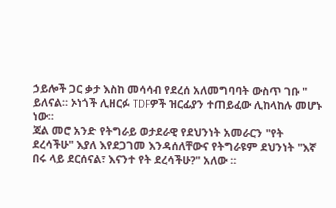ኃይሎች ጋር ቃታ እስከ መሳሳብ የደረሰ አለመግባባት ውስጥ ገቡ " ይለናል። ኦነጎች ሊዘርፉ TDFዎች ዝርፊያን ተጠይፈው ሊከላከሉ መሆኑ ነው።
ጃል መሮ አንድ የትግራይ ወታደራዊ የደህንነት አመራርን "የት ደረሳችሁ" እያለ እየደጋገመ እንዳሰለቸውና የትግራዩም ደህንነት "እኛ በሩ ላይ ደርሰናል፣ እናንተ የት ደረሳችሁ?" አለው ።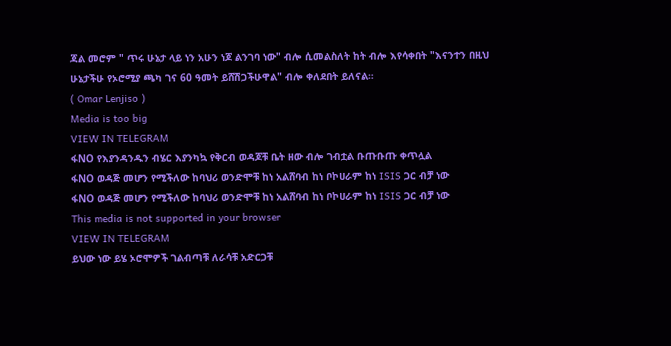ጃል መሮም " ጥሩ ሁኔታ ላይ ነን አሁን ነጆ ልንገባ ነው" ብሎ ሲመልስለት ከት ብሎ እየሳቀበት "እናንተን በዚህ ሁኔታችሁ የኦሮሚያ ጫካ ገና 60 ዓመት ይሸሽጋችሁዋል" ብሎ ቀለደበት ይለናል።
( Omar Lenjiso )
Media is too big
VIEW IN TELEGRAM
ፋNO የእያንዳንዱን ብሄር እያንካኳ የቅርብ ወዳጆቹ ቤት ዘው ብሎ ገብቷል ቡጡቡጡ ቀጥሏል
ፋNO ወዳጅ መሆን የሚችለው ከባህሪ ወንድሞቹ ከነ አልሸባብ ከነ ቦኮሀራም ከነ ISIS ጋር ብቻ ነው
ፋNO ወዳጅ መሆን የሚችለው ከባህሪ ወንድሞቹ ከነ አልሸባብ ከነ ቦኮሀራም ከነ ISIS ጋር ብቻ ነው
This media is not supported in your browser
VIEW IN TELEGRAM
ይህው ነው ይሄ ኦሮሞዎች ገልብጣቹ ለራሳቹ አድርጋቹ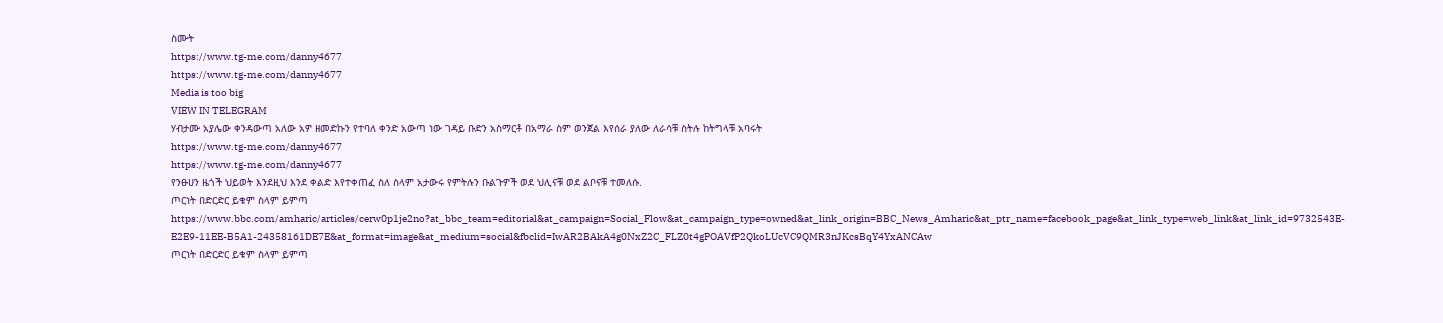ስሙት
https://www.tg-me.com/danny4677
https://www.tg-me.com/danny4677
Media is too big
VIEW IN TELEGRAM
ሃብታሙ አያሌው ቀንዳውጣ አለው አዎ ዘመድኩን የተባለ ቀንድ አውጣ ነው ገዳይ ቡድን አስማርቶ በአማራ ስም ወንጀል እየሰራ ያለው ለራሳቹ ስትሉ ከትግላቹ አባሩት
https://www.tg-me.com/danny4677
https://www.tg-me.com/danny4677
የንፁሀን ዜጎች ህይወት እንደዚህ እንደ ቀልድ እየተቀጠፈ ስለ ስላም አታውሩ የምትሉን ቡልጉዎች ወደ ህሊናቹ ወደ ልቦናቹ ተመለሱ.
ጦርነት በድርድር ይቁም ስላም ይምጣ
https://www.bbc.com/amharic/articles/cerw0p1je2no?at_bbc_team=editorial&at_campaign=Social_Flow&at_campaign_type=owned&at_link_origin=BBC_News_Amharic&at_ptr_name=facebook_page&at_link_type=web_link&at_link_id=9732543E-E2E9-11EE-B5A1-24358161DE7E&at_format=image&at_medium=social&fbclid=IwAR2BAkA4g0NxZ2C_FLZ0t4gPOAVfP2QkoLUcVC9QMR3nJKcsBqY4YxANCAw
ጦርነት በድርድር ይቁም ስላም ይምጣ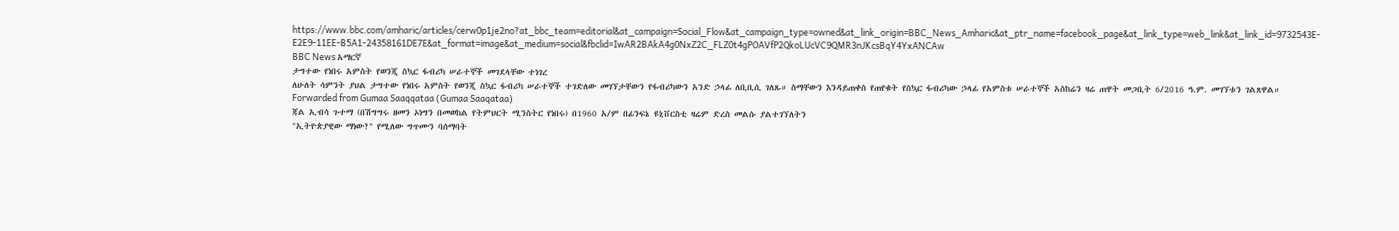https://www.bbc.com/amharic/articles/cerw0p1je2no?at_bbc_team=editorial&at_campaign=Social_Flow&at_campaign_type=owned&at_link_origin=BBC_News_Amharic&at_ptr_name=facebook_page&at_link_type=web_link&at_link_id=9732543E-E2E9-11EE-B5A1-24358161DE7E&at_format=image&at_medium=social&fbclid=IwAR2BAkA4g0NxZ2C_FLZ0t4gPOAVfP2QkoLUcVC9QMR3nJKcsBqY4YxANCAw
BBC News አማርኛ
ታግተው የነበሩ አምስት የወንጂ ስኳር ፋብሪካ ሠራተኞች መገደላቸው ተነገረ
ለሁለት ሳምንት ያህል ታግተው የነበሩ አምስት የወንጂ ስኳር ፋብሪካ ሠራተኞች ተገድለው መገኘታቸውን የፋብሪካውን አንድ ኃላፊ ለቢቢሲ ገለጹ። ስማቸውን እንዳይጠቀስ የጠየቁት የስኳር ፋብሪካው ኃላፊ የአምስቱ ሠራተኞች አስከሬን ዛሬ ጠዋት መጋቢት 6/2016 ዓ.ም. መገኘቱን ገልጸዋል።
Forwarded from Gumaa Saaqqataa (Gumaa Saaqataa)
ጃል ኢብሳ ጉተማ (በሽግግሩ ዘመን ኦነግን በመወከል የትምህርት ሚንስትር የነበሩ) በ1960 አ/ም በፊንፍኔ ዩኒቨርስቲ ዛሬም ድረስ መልሱ ያልተገኘለትን
"ኢትዮጵያዊው ማነው?" የሚለው ግጥሙን ባሰማባት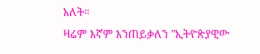አለት።
ዛሬም እኛም እንጠይቃለን "ኢትዮጵያዊው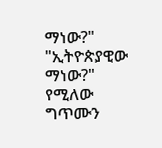ማነው?"
"ኢትዮጵያዊው ማነው?" የሚለው ግጥሙን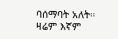ባሰማባት አለት።
ዛሬም እኛም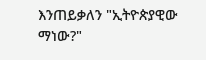እንጠይቃለን "ኢትዮጵያዊው ማነው?"